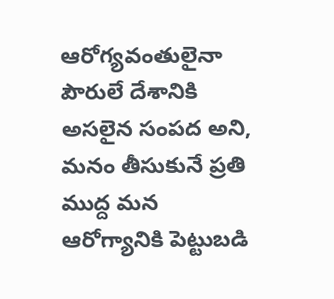ఆరోగ్యవంతులైనా పౌరులే దేశానికి అసలైన సంపద అని, మనం తీసుకునే ప్రతి ముద్ద మన ఆరోగ్యానికి పెట్టుబడి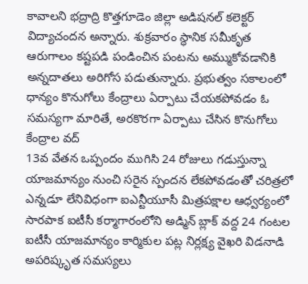కావాలని భద్రాద్రి కొత్తగూడెం జిల్లా అడిషనల్ కలెక్టర్ విద్యాచందన అన్నారు. శుక్రవారం స్థానిక సమీకృత
ఆరుగాలం కష్టపడి పండించిన పంటను అమ్ముకోవడానికి అన్నదాతలు అరిగోస పడుతున్నారు. ప్రభుత్వం సకాలంలో ధాన్యం కొనుగోలు కేంద్రాలు ఏర్పాటు చేయకపోవడం ఓ సమస్యగా మారితే, అరకొరగా ఏర్పాటు చేసిన కొనుగోలు కేంద్రాల వద్
13వ వేతన ఒప్పందం ముగిసి 24 రోజులు గడుస్తున్నా యాజమాన్యం నుంచి సరైన స్పందన లేకపోవడంతో చరిత్రలో ఎన్నడూ లేనివిధంగా ఐఎన్టీయూసీ మిత్రపక్షాల ఆధ్వర్యంలో సారపాక ఐటీసీ కర్మాగారంలోని అడ్మిన్ బ్లాక్ వద్ద 24 గంటల
ఐటీసీ యాజమాన్యం కార్మికుల పట్ల నిర్లక్ష్య వైఖరి విడనాడి అపరిష్కృత సమస్యలు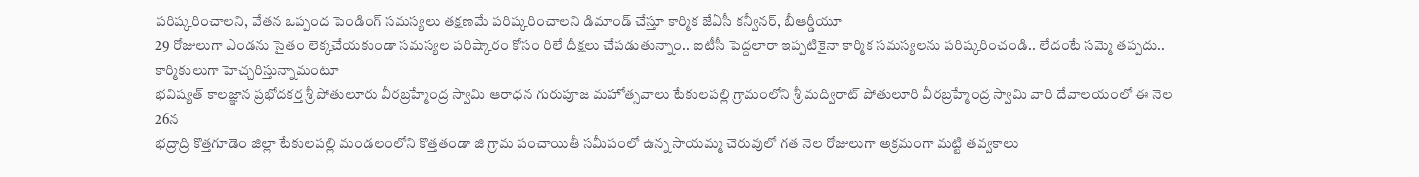పరిష్కరించాలని, వేతన ఒప్పంద పెండింగ్ సమస్యలు తక్షణమే పరిష్కరించాలని డిమాండ్ చేస్తూ కార్మిక జేఏసీ కన్వీనర్, బీఆర్డీయూ
29 రోజులుగా ఎండను సైతం లెక్కచేయకుండా సమస్యల పరిష్కారం కోసం రిలే దీక్షలు చేపడుతున్నాం.. ఐటీసీ పెద్దలారా ఇప్పటికైనా కార్మిక సమస్యలను పరిష్కరించండి.. లేదంటే సమ్మె తప్పదు.. కార్మికులుగా హెచ్చరిస్తున్నామంటూ
భవిష్యత్ కాలజ్ఞాన ప్రభోదకర్త శ్రీ పోతులూరు వీరబ్రహ్మేంద్ర స్వామి ఆరాధన గురుపూజ మహోత్సవాలు టేకులపల్లి గ్రామంలోని శ్రీ మద్విరాట్ పోతులూరి వీరబ్రహ్మేంద్ర స్వామి వారి దేవాలయంలో ఈ నెల 26న
భద్రాద్రి కొత్తగూడెం జిల్లా టేకులపల్లి మండలంలోని కొత్తతండా జి గ్రామ పంచాయితీ సమీపంలో ఉన్న సాయమ్మ చెరువులో గత నెల రోజులుగా అక్రమంగా మట్టి తవ్వకాలు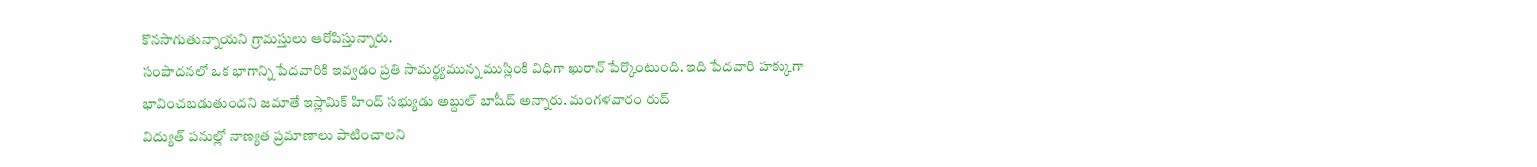కొనసాగుతున్నాయని గ్రామస్తులు ఆరోపిస్తున్నారు.
సంపాదనలో ఒక భాగాన్ని పేదవారికి ఇవ్వడం ప్రతి సామర్థ్యమున్న ముస్లింకి విధిగా ఖురాన్ పేర్కొంటుంది. ఇది పేదవారి హక్కుగా భావించబడుతుందని జమాతే ఇస్లామిక్ హింద్ సభ్యుడు అబ్దుల్ బాషీద్ అన్నారు. మంగళవారం రుద్
విద్యుత్ పనుల్లో నాణ్యత ప్రమాణాలు పాటించాలని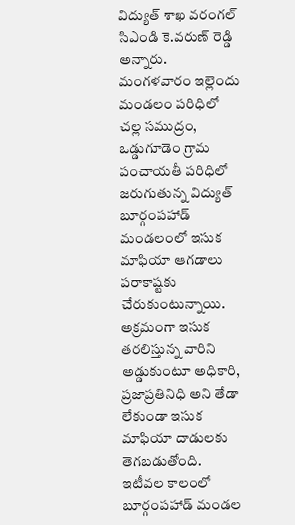విద్యుత్ శాఖ వరంగల్ సిఎండి కె.వరుణ్ రెడ్డి అన్నారు. మంగళవారం ఇల్లెందు మండలం పరిధిలో చల్ల సముద్రం, ఒడ్డుగూడెం గ్రామ పంచాయతీ పరిధిలో జరుగుతున్న విద్యుత్
బూర్గంపహాడ్ మండలంలో ఇసుక మాఫియా ఆగడాలు పరాకాష్టకు చేరుకుంటున్నాయి. అక్రమంగా ఇసుక తరలిస్తున్న వారిని అడ్డుకుంటూ అధికారి, ప్రజాప్రతినిధి అని తేడా లేకుండా ఇసుక మాఫియా దాడులకు తెగబడుతోంది. ఇటీవల కాలంలో
బూర్గంపహాడ్ మండల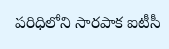పరిధిలోని సారపాక ఐటీసీ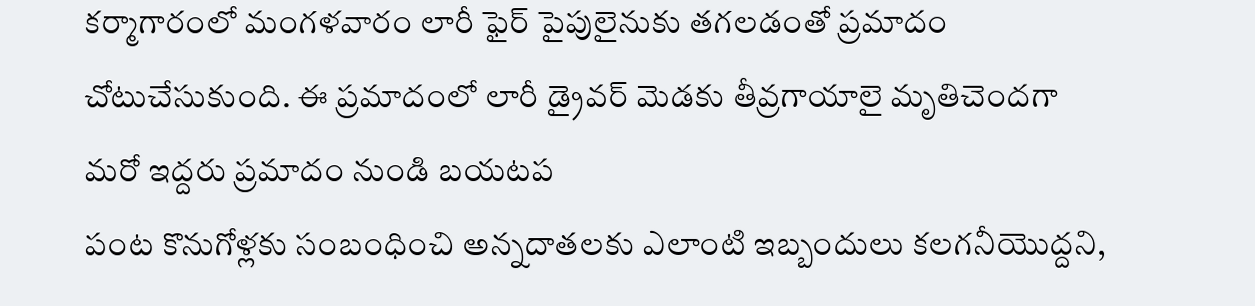కర్మాగారంలో మంగళవారం లారీ ఫైర్ పైపులైనుకు తగలడంతో ప్రమాదం చోటుచేసుకుంది. ఈ ప్రమాదంలో లారీ డ్రైవర్ మెడకు తీవ్రగాయాలై మృతిచెందగా మరో ఇద్దరు ప్రమాదం నుండి బయటప
పంట కొనుగోళ్లకు సంబంధించి అన్నదాతలకు ఎలాంటి ఇబ్బందులు కలగనీయొద్దని,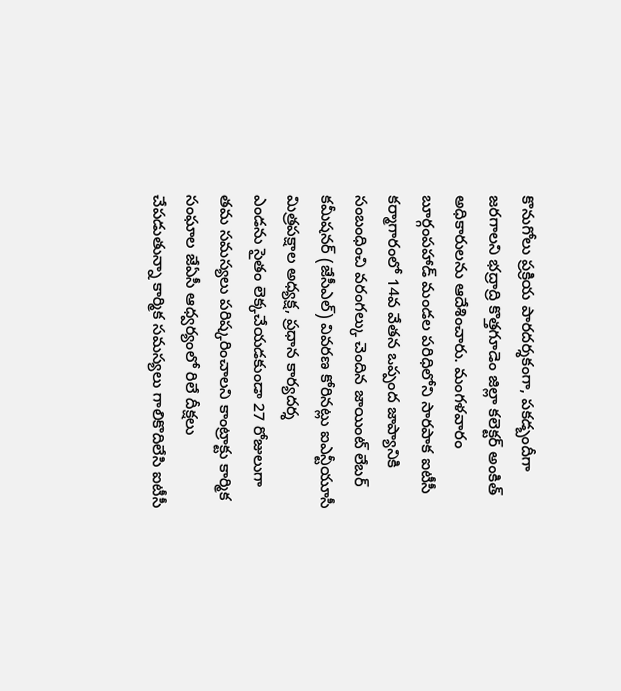కొనుగోలు ప్రక్రియ పారదర్శకంగా, పకడ్బందీగా జరగాలని భద్రాద్రి కొత్తగూడెం జిల్లా కలెక్టర్ అంకిత్ అధికారులను ఆదేశించారు. మంగళవారం
బూర్గంపహాడ్ మండల పరిధిలోని సారపాక ఐటీసీ కర్మాగారంలో 14వ వేతన ఒప్పంద జాప్యానికి సంబంధించి వరంగల్కు చెందిన జాయింట్ లేబర్ కమీషనర్ (జేసీఎల్) వివరణ కోరినట్లు ఐఎన్టీయూసీ మిత్రపక్షాల అధ్యక్ష, ప్రధాన కార్యదర్శ
ఎండను సైతం లెక్కచేయడకుండా 27 రోజులుగా తమ సమస్యలు పరిష్కరించాలని కాంట్రాక్టు కార్మిక సంఘాల జేఏసీ ఆధ్వర్యంలో రిలే దీక్షలు చేపడుతున్నా కార్మిక సమస్యలు గాలికొదిలేసి ఐటీసీ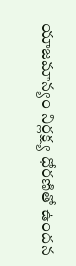యాజమాన్యం నిర్లక్ష్య ధోరణితో ఉందన